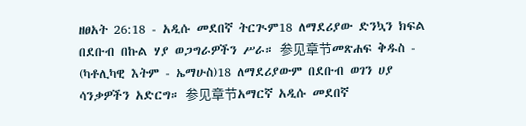ዘፀአት 26:18 - አዲሱ መደበኛ ትርጒም18 ለማደሪያው ድንኳን ክፍል በደቡብ በኩል ሃያ ወጋግራዎችን ሥራ። 参见章节መጽሐፍ ቅዱስ - (ካቶሊካዊ እትም - ኤማሁስ)18 ለማደሪያውም በደቡብ ወገን ሀያ ሳንቃዎችን አድርግ። 参见章节አማርኛ አዲሱ መደበኛ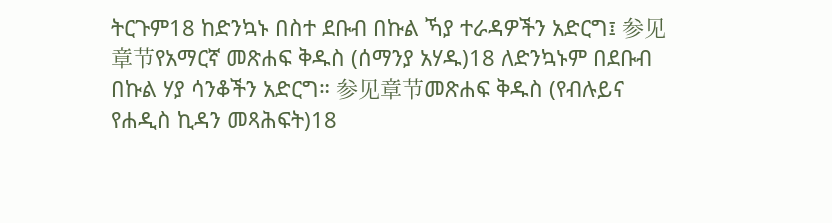ትርጉም18 ከድንኳኑ በስተ ደቡብ በኩል ኻያ ተራዳዎችን አድርግ፤ 参见章节የአማርኛ መጽሐፍ ቅዱስ (ሰማንያ አሃዱ)18 ለድንኳኑም በደቡብ በኩል ሃያ ሳንቆችን አድርግ። 参见章节መጽሐፍ ቅዱስ (የብሉይና የሐዲስ ኪዳን መጻሕፍት)18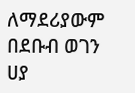ለማደሪያውም በደቡብ ወገን ሀያ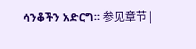ሳንቆችን አድርግ። 参见章节 |